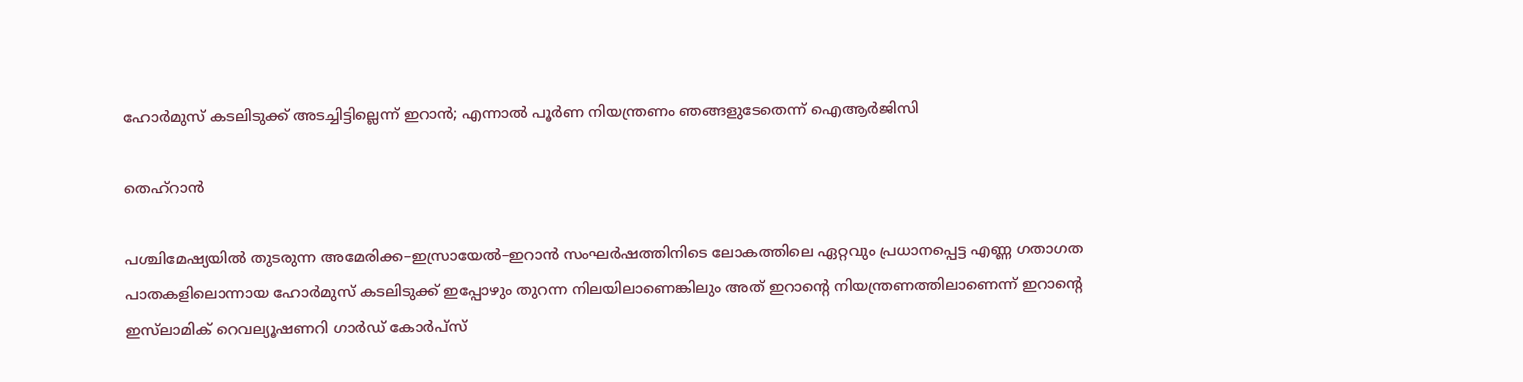ഹോർമുസ് കടലിടുക്ക് അടച്ചിട്ടില്ലെന്ന് ഇറാൻ; എന്നാൽ പൂർണ നിയന്ത്രണം ഞങ്ങളുടേതെന്ന് ഐആർജിസി

തെഹ്റാൻ

പശ്ചിമേഷ്യയിൽ തുടരുന്ന അമേരിക്ക–ഇസ്രായേൽ–ഇറാൻ സംഘർഷത്തിനിടെ ലോകത്തിലെ ഏറ്റവും പ്രധാനപ്പെട്ട എണ്ണ ഗതാഗത പാതകളിലൊന്നായ ഹോർമുസ് കടലിടുക്ക് ഇപ്പോഴും തുറന്ന നിലയിലാണെങ്കിലും അത് ഇറാന്റെ നിയന്ത്രണത്തിലാണെന്ന് ഇറാന്റെ ഇസ്‌ലാമിക് റെവല്യൂഷണറി ഗാർഡ് കോർപ്സ്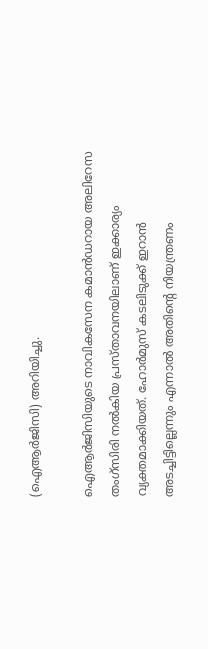(ഐആർജിസി) അറിയിച്ചു.

ഐആർജിസിയുടെ നാവികസേന കമാൻഡറായ അലിറേസ തംഗ്സിരി നൽകിയ പ്രസ്താവനയിലാണ് ഇക്കാര്യം വ്യക്തമാക്കിയത്. ഹോർമുസ് കടലിടുക്ക് ഇറാൻ അടച്ചിട്ടില്ലെന്നും എന്നാൽ അതിന്റെ നിയന്ത്രണം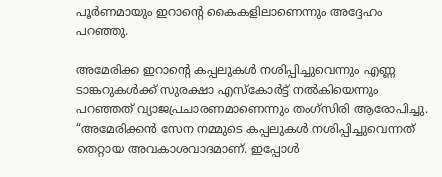പൂർണമായും ഇറാന്റെ കൈകളിലാണെന്നും അദ്ദേഹം പറഞ്ഞു.

അമേരിക്ക ഇറാന്റെ കപ്പലുകൾ നശിപ്പിച്ചുവെന്നും എണ്ണ ടാങ്കറുകൾക്ക് സുരക്ഷാ എസ്കോർട്ട് നൽകിയെന്നും പറഞ്ഞത് വ്യാജപ്രചാരണമാണെന്നും തംഗ്സിരി ആരോപിച്ചു. “അമേരിക്കൻ സേന നമ്മുടെ കപ്പലുകൾ നശിപ്പിച്ചുവെന്നത് തെറ്റായ അവകാശവാദമാണ്. ഇപ്പോൾ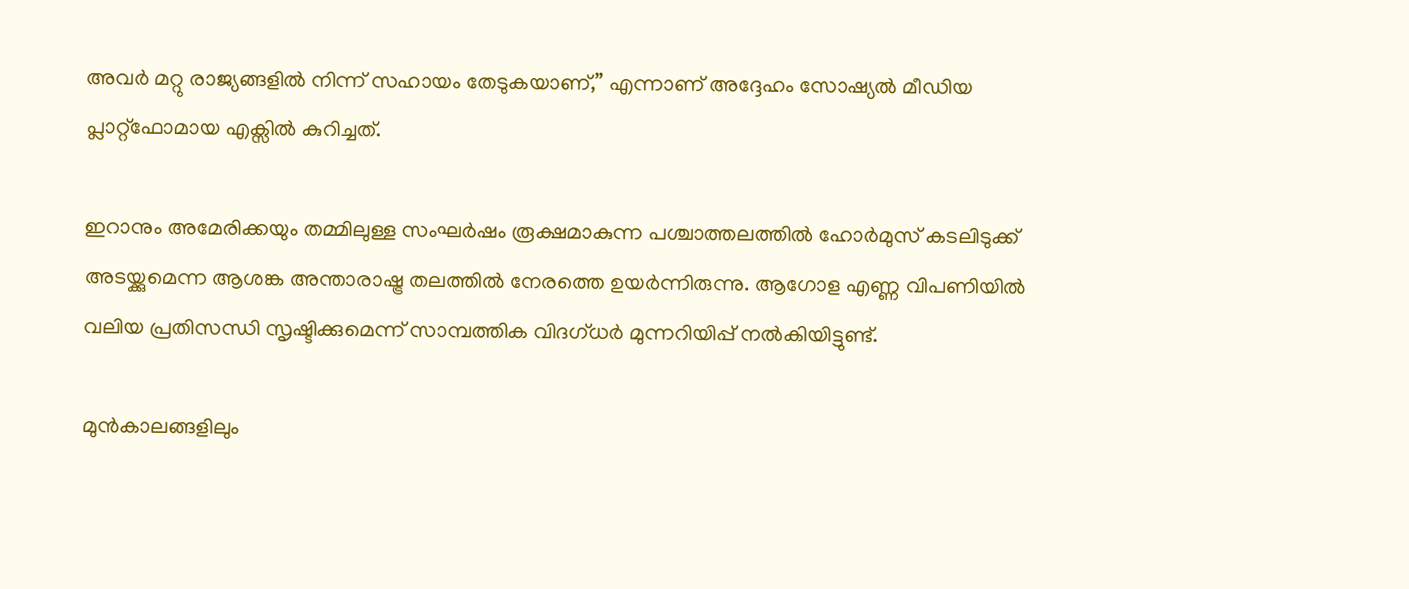അവർ മറ്റു രാജ്യങ്ങളിൽ നിന്ന് സഹായം തേടുകയാണ്,” എന്നാണ് അദ്ദേഹം സോഷ്യൽ മീഡിയ പ്ലാറ്റ്ഫോമായ എക്സിൽ കുറിച്ചത്.

ഇറാനും അമേരിക്കയും തമ്മിലുള്ള സംഘർഷം രൂക്ഷമാകുന്ന പശ്ചാത്തലത്തിൽ ഹോർമുസ് കടലിടുക്ക് അടയ്ക്കുമെന്ന ആശങ്ക അന്താരാഷ്ട്ര തലത്തിൽ നേരത്തെ ഉയർന്നിരുന്നു. ആഗോള എണ്ണ വിപണിയിൽ വലിയ പ്രതിസന്ധി സൃഷ്ടിക്കുമെന്ന് സാമ്പത്തിക വിദഗ്ധർ മുന്നറിയിപ്പ് നൽകിയിട്ടുണ്ട്.

മുൻകാലങ്ങളിലും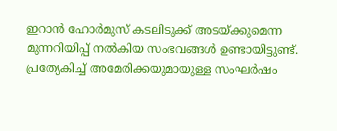ഇറാൻ ഹോർമുസ് കടലിടുക്ക് അടയ്ക്കുമെന്ന മുന്നറിയിപ്പ് നൽകിയ സംഭവങ്ങൾ ഉണ്ടായിട്ടുണ്ട്. പ്രത്യേകിച്ച് അമേരിക്കയുമായുള്ള സംഘർഷം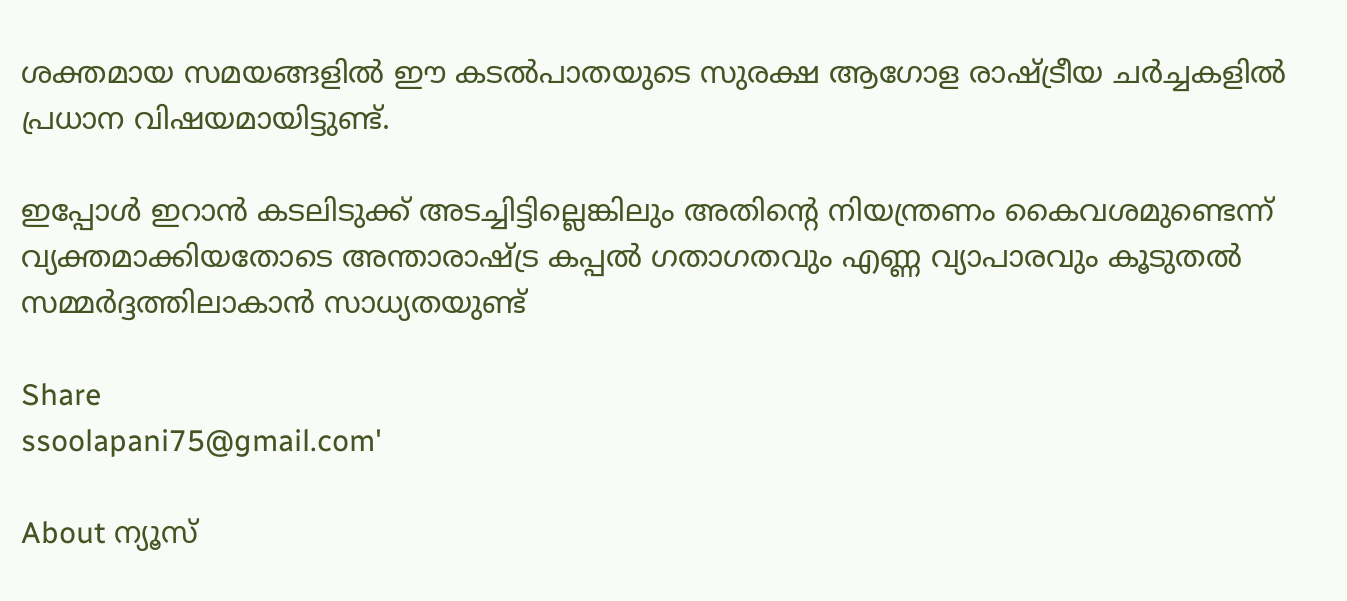ശക്തമായ സമയങ്ങളിൽ ഈ കടൽപാതയുടെ സുരക്ഷ ആഗോള രാഷ്ട്രീയ ചർച്ചകളിൽ പ്രധാന വിഷയമായിട്ടുണ്ട്.

ഇപ്പോൾ ഇറാൻ കടലിടുക്ക് അടച്ചിട്ടില്ലെങ്കിലും അതിന്റെ നിയന്ത്രണം കൈവശമുണ്ടെന്ന് വ്യക്തമാക്കിയതോടെ അന്താരാഷ്ട്ര കപ്പൽ ഗതാഗതവും എണ്ണ വ്യാപാരവും കൂടുതൽ സമ്മർദ്ദത്തിലാകാൻ സാധ്യതയുണ്ട്

Share
ssoolapani75@gmail.com'

About ന്യൂസ്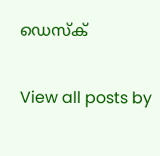ഡെസ്ക്

View all posts by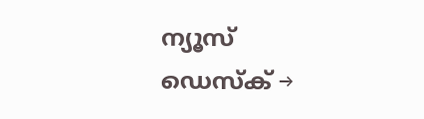ന്യൂസ് ഡെസ്ക് →